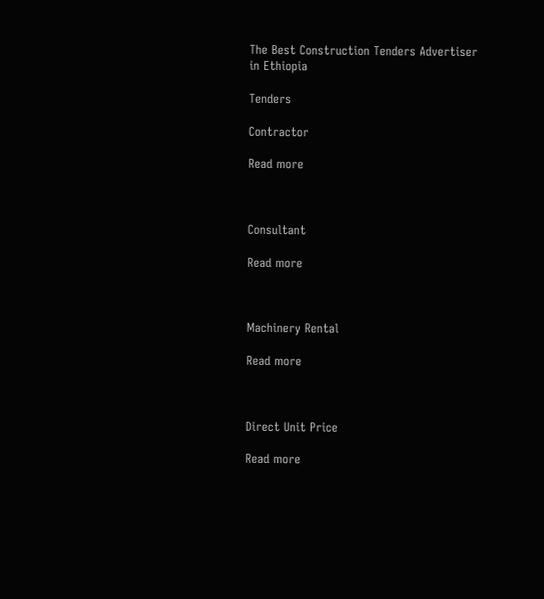The Best Construction Tenders Advertiser in Ethiopia

Tenders

Contractor

Read more



Consultant

Read more



Machinery Rental

Read more



Direct Unit Price

Read more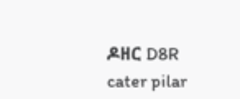ዶዘር D8R cater pilar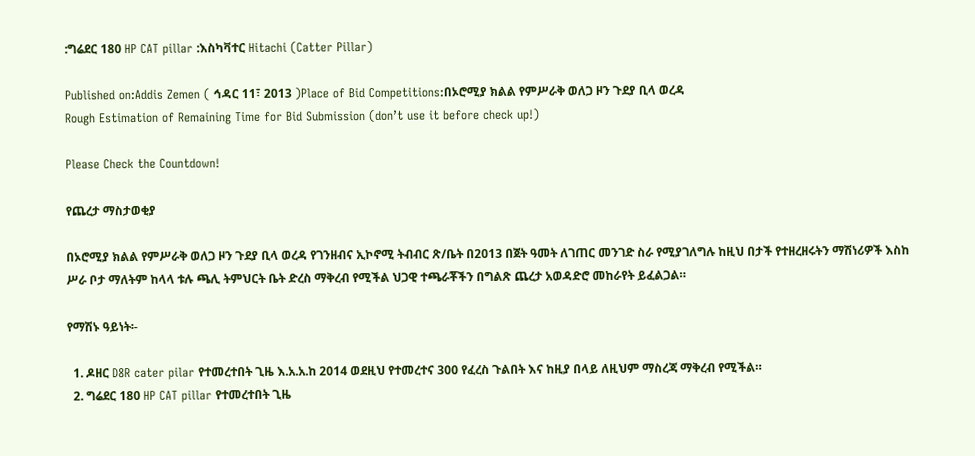:ግሬደር 180 HP CAT pillar :እስካቫተር Hitachi (Catter Pillar)

Published on:Addis Zemen ( ኅዳር 11፣ 2013 )Place of Bid Competitions:በኦሮሚያ ክልል የምሥራቅ ወለጋ ዞን ጉደያ ቢላ ወረዳ
Rough Estimation of Remaining Time for Bid Submission (don’t use it before check up!)

Please Check the Countdown!

የጨረታ ማስታወቂያ

በኦሮሚያ ክልል የምሥራቅ ወለጋ ዞን ጉደያ ቢላ ወረዳ የገንዘብና ኢኮኖሚ ትብብር ጽ/ቤት በ2013 በጀት ዓመት ለገጠር መንገድ ስራ የሚያገለግሉ ከዚህ በታች የተዘረዘሩትን ማሽነሪዎች እስከ ሥራ ቦታ ማለትም ከላላ ቱሉ ጫሊ ትምህርት ቤት ድረስ ማቅረብ የሚችል ህጋዊ ተጫራቾችን በግልጽ ጨረታ አወዳድሮ መከራየት ይፈልጋል።

የማሽኑ ዓይነት፡-

  1. ዶዘር D8R cater pilar የተመረተበት ጊዜ እ.አ.አ.ከ 2014 ወደዚህ የተመረተና 300 የፈረስ ጉልበት እና ከዚያ በላይ ለዚህም ማስረጃ ማቅረብ የሚችል።
  2. ግሬደር 180 HP CAT pillar የተመረተበት ጊዜ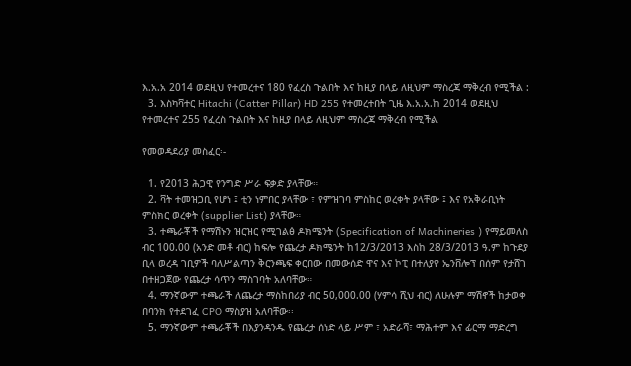እ.አ.አ 2014 ወደዚህ የተመረተና 180 የፈረስ ጉልበት እና ከዚያ በላይ ለዚህም ማስረጃ ማቅረብ የሚችል :
  3. እስካቫተር Hitachi (Catter Pillar) HD 255 የተመረተበት ጊዜ እ.አ.አ.ከ 2014 ወደዚህ የተመረተና 255 የፈረስ ጉልበት እና ከዚያ በላይ ለዚህም ማስረጃ ማቅረብ የሚችል

የመወዳደሪያ መስፈር፡-

  1. የ2013 ሕጋዊ የንግድ ሥራ ፍቃድ ያላቸው።
  2. ቫት ተመዝጋቢ የሆነ ፤ ቲን ነምበር ያላቸው ፣ የምዝገባ ምስከር ወረቀት ያላቸው ፤ እና የአቅራቢነት ምስክር ወረቀት (supplier List) ያላቸው።
  3. ተጫራቾች የማሽኑን ዝርዝር የሚገልፅ ዶክሜንት (Specification of Machineries ) የማይመለስ ብር 100.00 (አንድ መቶ ብር) ከፍሎ የጨረታ ዶክሜንት ከ12/3/2013 እስከ 28/3/2013 ዓ.ም ከጉደያ ቢላ ወረዳ ገቢዎች ባለሥልጣን ቅርንጫፍ ቀርበው በመውሰድ ዋና እና ኮፒ በተለያየ ኤንቨሎፕ በሰም የታሸገ በተዘጋጀው የጨረታ ሳጥን ማስገባት አለባቸው።
  4. ማንኛውም ተጫራች ለጨረታ ማስከበሪያ ብር 50,000.00 (ሃምሳ ሺህ ብር) ለሁሉም ማሽኖች ከታወቀ በባንክ የተደገፈ CPO ማስያዝ አለባቸው፡፡
  5. ማንኛውም ተጫራቾች በእያንዳንዱ የጨረታ ሰነድ ላይ ሥም ፣ አድራሻ፣ ማሕተም እና ፊርማ ማድረግ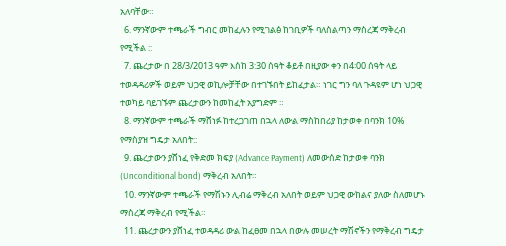አለባቸው።
  6. ማንኛውም ተጫራች ግብር መከፈሉን የሚገልፅ ከገቢዎች ባለስልጣን ማስረጃ ማቅረብ የሚችል ::
  7. ጨረታው በ 28/3/2013 ዓም እስከ 3:30 ሰዓት ቆይቶ በዚያው ቀን በ4፡00 ሰዓት ላይ ተወዳዳሪዎች ወይም ህጋዊ ወኪሎቻቸው በተገኙበት ይከፈታል። ነገር ግን ባለ ጉዳዩም ሆነ ህጋዊ ተወካይ ባይገኙም ጨረታውን ከመከፈት አያግድም ።
  8. ማንኛውም ተጫራች ማሸነፉ ከተረጋገጠ በኋላ ለውል ማስከበሪያ ከታወቀ በባንክ 10% የማስያዝ ግዴታ አለበት::
  9. ጨረታውን ያሸነፈ የቅድመ ክፍያ (Advance Payment) ለመውሰድ ከታወቀ ባንክ (Unconditional bond) ማቅረብ አለበት።
  10. ማንኛውም ተጫራች የማሽኑን ሊብሬ ማቅረብ አለበት ወይም ህጋዊ ውከልና ያለው ስለመሆኑ ማስረጃ ማቅረብ የሚችል።
  11. ጨረታውን ያሸነፈ ተወዳዳሪ ውል ከፈፀመ በኋላ በውሉ መሠረት ማሽኖችን የማቅረብ ግዴታ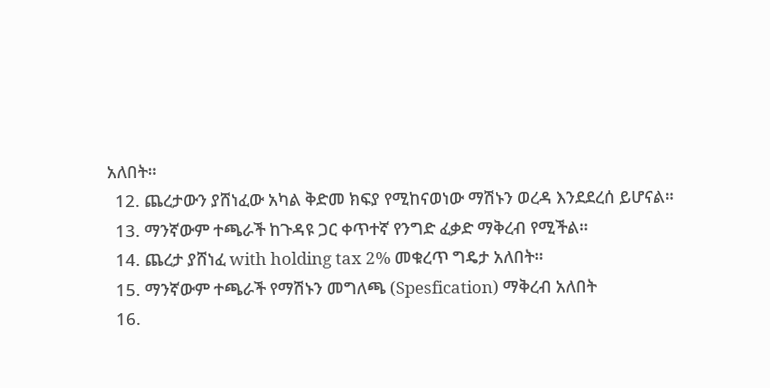አለበት።
  12. ጨረታውን ያሸነፈው አካል ቅድመ ክፍያ የሚከናወነው ማሽኑን ወረዳ እንደደረሰ ይሆናል።
  13. ማንኛውም ተጫራች ከጉዳዩ ጋር ቀጥተኛ የንግድ ፈቃድ ማቅረብ የሚችል።
  14. ጨረታ ያሸነፈ with holding tax 2% መቁረጥ ግዴታ አለበት።
  15. ማንኛውም ተጫራች የማሽኑን መግለጫ (Spesfication) ማቅረብ አለበት
  16.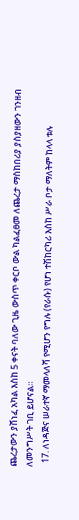ጨረታውን ያሸነፈ አካል እስከ 5 ቀናት ባለው ጊዜ ውስጥ ቀርቦ ውል ካልፈፀመ ለጨረታ ማስከበሪያ ያስያዘውን ገንዘብ ለመንግሥት ገቢ ይሆናል።
  17. ለነዳጅና ሠራተኛ ማመላለሻ የሚሆን የግሉ (የራሱ) የሆነ ተሽከርካሪ እስከ ሥራ ቦታ ማለትም ከላላ ቱሉ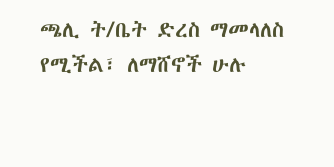ጫሊ ት/ቤት ድረስ ማመላለስ የሚችል፣ ለማሸኖች ሁሉ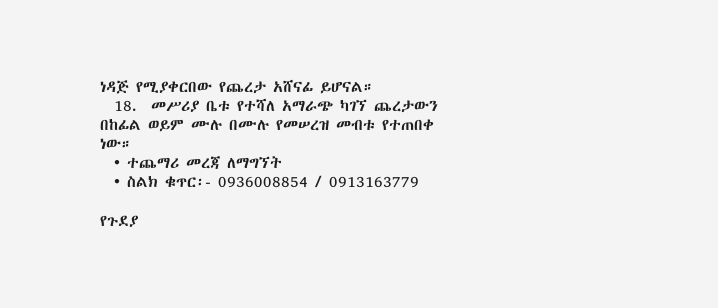ነዳጅ የሚያቀርበው የጨረታ አሸናፊ ይሆናል።
  18.  መሥሪያ ቤቱ የተሻለ አማራጭ ካገኘ ጨረታውን በከፊል ወይም ሙሉ በሙሉ የመሠረዝ መብቱ የተጠበቀ ነው።
  • ተጨማሪ መረጃ ለማግኘት
  • ስልክ ቁጥር፡- 0936008854 / 0913163779

የጉደያ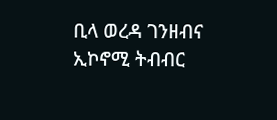ቢላ ወረዳ ገንዘብና ኢኮኖሚ ትብብር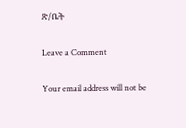ጽ/ቤት

Leave a Comment

Your email address will not be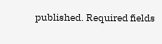published. Required fields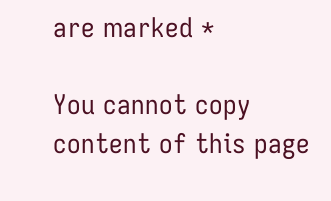are marked *

You cannot copy content of this page